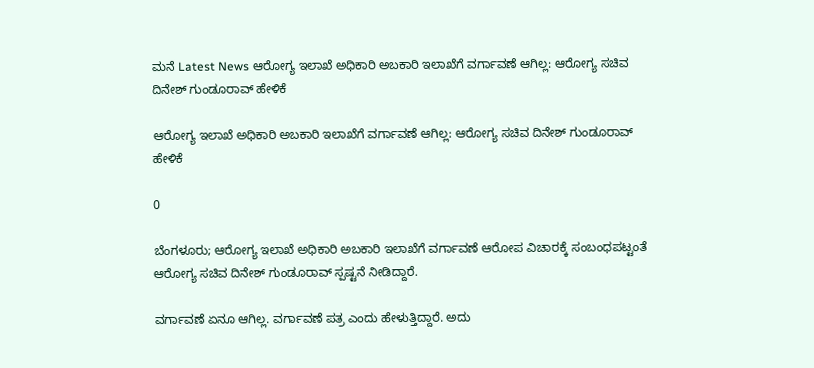ಮನೆ Latest News ಆರೋಗ್ಯ ಇಲಾಖೆ ಅಧಿಕಾರಿ ಅಬಕಾರಿ ಇಲಾಖೆಗೆ ವರ್ಗಾವಣೆ ಆಗಿಲ್ಲ: ಆರೋಗ್ಯ ಸಚಿವ ದಿನೇಶ್ ಗುಂಡೂರಾವ್ ಹೇಳಿಕೆ

ಆರೋಗ್ಯ ಇಲಾಖೆ ಅಧಿಕಾರಿ ಅಬಕಾರಿ ಇಲಾಖೆಗೆ ವರ್ಗಾವಣೆ ಆಗಿಲ್ಲ: ಆರೋಗ್ಯ ಸಚಿವ ದಿನೇಶ್ ಗುಂಡೂರಾವ್ ಹೇಳಿಕೆ

0

ಬೆಂಗಳೂರು; ಆರೋಗ್ಯ ಇಲಾಖೆ ಅಧಿಕಾರಿ ಅಬಕಾರಿ ಇಲಾಖೆಗೆ ವರ್ಗಾವಣೆ ಆರೋಪ ವಿಚಾರಕ್ಕೆ ಸಂಬಂಧಪಟ್ಟಂತೆ ಆರೋಗ್ಯ ಸಚಿವ ದಿನೇಶ್ ಗುಂಡೂರಾವ್ ಸ್ಪಷ್ಟನೆ ನೀಡಿದ್ದಾರೆ.

ವರ್ಗಾವಣೆ ಏನೂ ಆಗಿಲ್ಲ. ವರ್ಗಾವಣೆ ಪತ್ರ ಎಂದು ಹೇಳುತ್ತಿದ್ದಾರೆ. ಅದು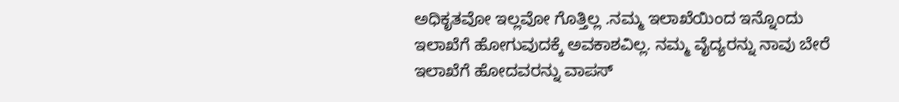ಅಧಿಕೃತವೋ ಇಲ್ಲವೋ ಗೊತ್ತಿಲ್ಲ .ನಮ್ಮ ಇಲಾಖೆಯಿಂದ ಇನ್ನೊಂದು ಇಲಾಖೆಗೆ ಹೋಗುವುದಕ್ಕೆ ಅವಕಾಶವಿಲ್ಲ. ನಮ್ಮ ವೈದ್ಯರನ್ನು ನಾವು ಬೇರೆ ಇಲಾಖೆಗೆ ಹೋದವರನ್ನು ವಾಪಸ್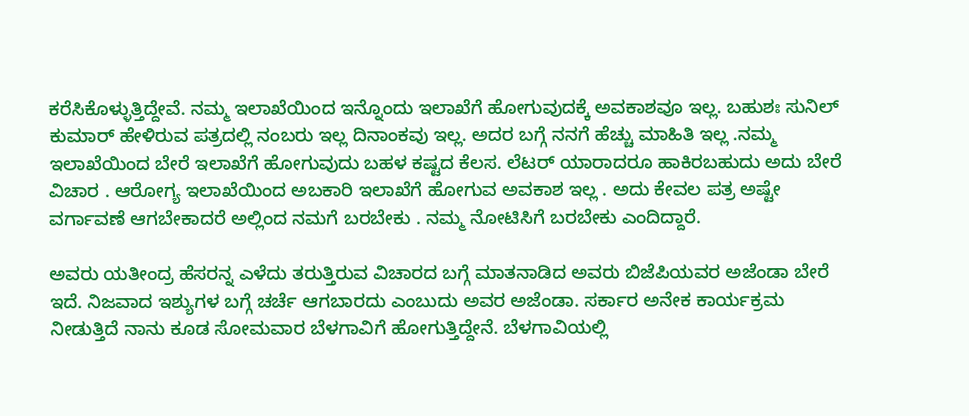ಕರೆಸಿಕೊಳ್ಳುತ್ತಿದ್ದೇವೆ. ನಮ್ಮ ಇಲಾಖೆಯಿಂದ ಇನ್ನೊಂದು ಇಲಾಖೆಗೆ ಹೋಗುವುದಕ್ಕೆ ಅವಕಾಶವೂ ಇಲ್ಲ. ಬಹುಶಃ ಸುನಿಲ್ ಕುಮಾರ್ ಹೇಳಿರುವ ಪತ್ರದಲ್ಲಿ ನಂಬರು ಇಲ್ಲ ದಿನಾಂಕವು ಇಲ್ಲ. ಅದರ ಬಗ್ಗೆ ನನಗೆ ಹೆಚ್ಚು ಮಾಹಿತಿ ಇಲ್ಲ .ನಮ್ಮ ಇಲಾಖೆಯಿಂದ ಬೇರೆ ಇಲಾಖೆಗೆ ಹೋಗುವುದು ಬಹಳ ಕಷ್ಟದ ಕೆಲಸ. ಲೆಟರ್ ಯಾರಾದರೂ ಹಾಕಿರಬಹುದು ಅದು ಬೇರೆ ವಿಚಾರ . ಆರೋಗ್ಯ ಇಲಾಖೆಯಿಂದ ಅಬಕಾರಿ ಇಲಾಖೆಗೆ ಹೋಗುವ ಅವಕಾಶ ಇಲ್ಲ . ಅದು ಕೇವಲ ಪತ್ರ ಅಷ್ಟೇ ವರ್ಗಾವಣೆ ಆಗಬೇಕಾದರೆ ಅಲ್ಲಿಂದ ನಮಗೆ ಬರಬೇಕು . ನಮ್ಮ ನೋಟಿಸಿಗೆ ಬರಬೇಕು ಎಂದಿದ್ದಾರೆ.

ಅವರು ಯತೀಂದ್ರ ಹೆಸರನ್ನ ಎಳೆದು ತರುತ್ತಿರುವ ವಿಚಾರದ ಬಗ್ಗೆ ಮಾತನಾಡಿದ ಅವರು ಬಿಜೆಪಿಯವರ ಅಜೆಂಡಾ ಬೇರೆ ಇದೆ. ನಿಜವಾದ ಇಶ್ಯುಗಳ ಬಗ್ಗೆ ಚರ್ಚೆ ಆಗಬಾರದು ಎಂಬುದು ಅವರ ಅಜೆಂಡಾ. ಸರ್ಕಾರ ಅನೇಕ ಕಾರ್ಯಕ್ರಮ ನೀಡುತ್ತಿದೆ ನಾನು ಕೂಡ ಸೋಮವಾರ ಬೆಳಗಾವಿಗೆ ಹೋಗುತ್ತಿದ್ದೇನೆ. ಬೆಳಗಾವಿಯಲ್ಲಿ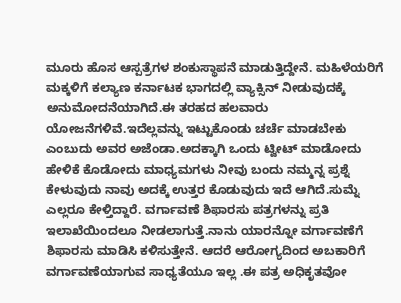ಮೂರು ಹೊಸ ಆಸ್ಪತ್ರೆಗಳ ಶಂಕುಸ್ಥಾಪನೆ ಮಾಡುತ್ತಿದ್ದೇನೆ. ಮಹಿಳೆಯರಿಗೆ ಮಕ್ಕಳಿಗೆ ಕಲ್ಯಾಣ ಕರ್ನಾಟಕ ಭಾಗದಲ್ಲಿ ವ್ಯಾಕ್ಸಿನ್ ನೀಡುವುದಕ್ಕೆ ಅನುಮೋದನೆಯಾಗಿದೆ.ಈ ತರಹದ ಹಲವಾರು ಯೋಜನೆಗಳಿವೆ.ಇದೆಲ್ಲವನ್ನು ಇಟ್ಟುಕೊಂಡು ಚರ್ಚೆ ಮಾಡಬೇಕು ಎಂಬುದು ಅವರ ಅಜೆಂಡಾ.ಅದಕ್ಕಾಗಿ ಒಂದು ಟ್ವೀಟ್ ಮಾಡೋದು ಹೇಳಿಕೆ ಕೊಡೋದು ಮಾಧ್ಯಮಗಳು ನೀವು ಬಂದು ನಮ್ಮನ್ನ ಪ್ರಶ್ನೆ ಕೇಳುವುದು ನಾವು ಅದಕ್ಕೆ ಉತ್ತರ ಕೊಡುವುದು ಇದೆ ಆಗಿದೆ.ಸುಮ್ನೆ ಎಲ್ಲರೂ ಕೇಳ್ತಿದ್ದಾರೆ. ವರ್ಗಾವಣೆ ಶಿಫಾರಸು ಪತ್ರಗಳನ್ನು ಪ್ರತಿ ಇಲಾಖೆಯಿಂದಲೂ ನೀಡಲಾಗುತ್ತೆ.ನಾನು ಯಾರನ್ನೋ ವರ್ಗಾವಣೆಗೆ ಶಿಫಾರಸು ಮಾಡಿಸಿ ಕಳಿಸುತ್ತೇನೆ. ಆದರೆ ಆರೋಗ್ಯದಿಂದ ಅಬಕಾರಿಗೆ ವರ್ಗಾವಣೆಯಾಗುವ ಸಾಧ್ಯತೆಯೂ ಇಲ್ಲ .ಈ ಪತ್ರ ಅಧಿಕೃತವೋ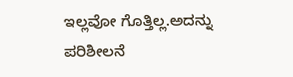ಇಲ್ಲವೋ ಗೊತ್ತಿಲ್ಲ.ಅದನ್ನು ಪರಿಶೀಲನೆ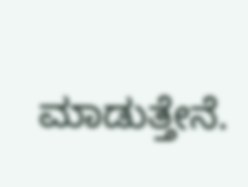ಮಾಡುತ್ತೇನೆ.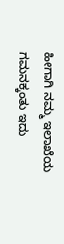ಹೀಗಾಗಿ ನಮ್ಮ ಇಲಾಖೆಯ ಗಮನಕ್ಕಂತು ಇದು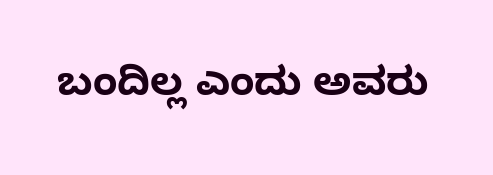ಬಂದಿಲ್ಲ ಎಂದು ಅವರು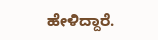ಹೇಳಿದ್ದಾರೆ.